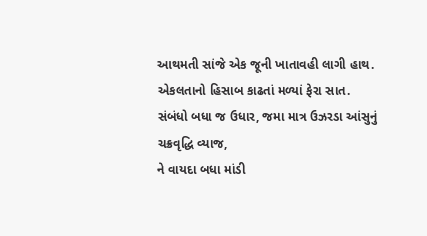આથમતી સાંજે એક જૂની ખાતાવહી લાગી હાથ.
એકલતાનો હિસાબ કાઢતાં મળ્યાં ફેરા સાત.
સંબંધો બધા જ ઉધાર, જમા માત્ર ઉઝરડા આંસુનું ચક્રવૃદ્ધિ વ્યાજ,
ને વાયદા બધા માંડી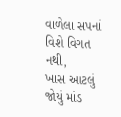વાળેલા સપનાં વિશે વિગત નથી,
ખાસ આટલું જોયું માંડ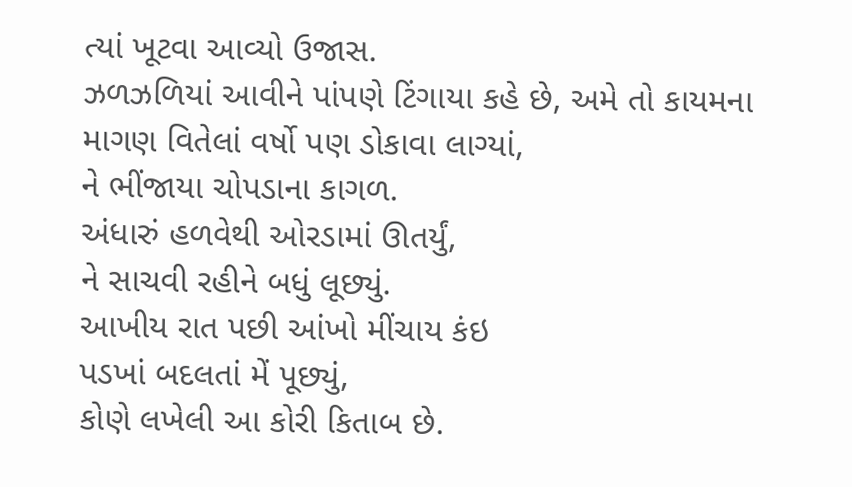ત્યાં ખૂટવા આવ્યો ઉજાસ.
ઝળઝળિયાં આવીને પાંપણે ટિંગાયા કહે છે, અમે તો કાયમના માગણ વિતેલાં વર્ષો પણ ડોકાવા લાગ્યાં,
ને ભીંજાયા ચોપડાના કાગળ.
અંધારું હળવેથી ઓરડામાં ઊતર્યું,
ને સાચવી રહીને બધું લૂછ્યું.
આખીય રાત પછી આંખો મીંચાય કંઇ
પડખાં બદલતાં મેં પૂછ્યું,
કોણે લખેલી આ કોરી કિતાબ છે.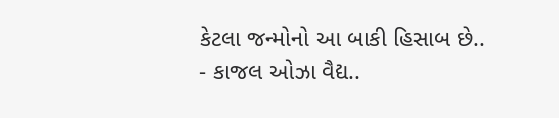કેટલા જન્મોનો આ બાકી હિસાબ છે..
- કાજલ ઓઝા વૈદ્ય..